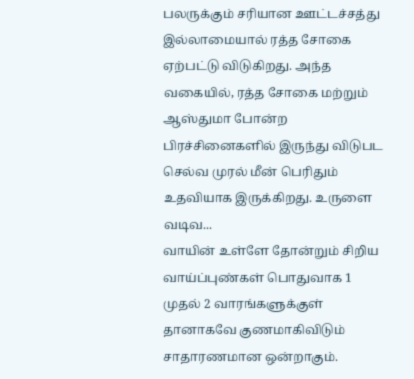பலருக்கும் சரியான ஊட்டச்சத்து இல்லாமையால் ரத்த சோகை ஏற்பட்டு விடுகிறது. அந்த வகையில், ரத்த சோகை மற்றும் ஆஸ்துமா போன்ற பிரச்சினைகளில் இருந்து விடுபட செல்வ முரல் மீன் பெரிதும் உதவியாக இருக்கிறது. உருளை வடிவ...
வாயின் உள்ளே தோன்றும் சிறிய வாய்ப்புண்கள் பொதுவாக 1 முதல் 2 வாரங்களுக்குள் தானாகவே குணமாகிவிடும் சாதாரணமான ஒன்றாகும்.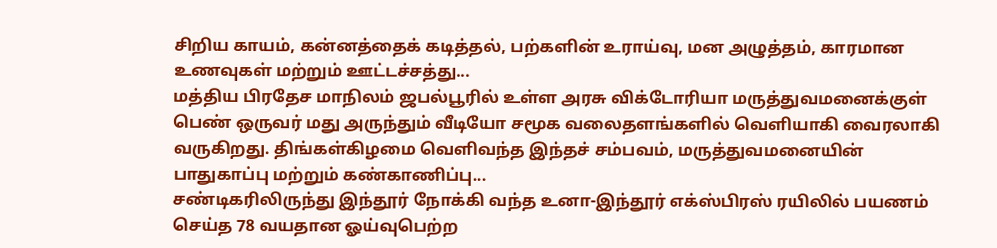சிறிய காயம், கன்னத்தைக் கடித்தல், பற்களின் உராய்வு, மன அழுத்தம், காரமான உணவுகள் மற்றும் ஊட்டச்சத்து...
மத்திய பிரதேச மாநிலம் ஜபல்பூரில் உள்ள அரசு விக்டோரியா மருத்துவமனைக்குள் பெண் ஒருவர் மது அருந்தும் வீடியோ சமூக வலைதளங்களில் வெளியாகி வைரலாகி வருகிறது. திங்கள்கிழமை வெளிவந்த இந்தச் சம்பவம், மருத்துவமனையின் பாதுகாப்பு மற்றும் கண்காணிப்பு...
சண்டிகரிலிருந்து இந்தூர் நோக்கி வந்த உனா-இந்தூர் எக்ஸ்பிரஸ் ரயிலில் பயணம் செய்த 78 வயதான ஓய்வுபெற்ற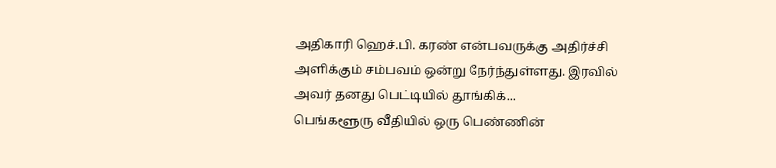அதிகாரி ஹெச்.பி. கரண் என்பவருக்கு அதிர்ச்சி அளிக்கும் சம்பவம் ஒன்று நேர்ந்துள்ளது. இரவில் அவர் தனது பெட்டியில் தூங்கிக்...
பெங்களூரு வீதியில் ஒரு பெண்ணின்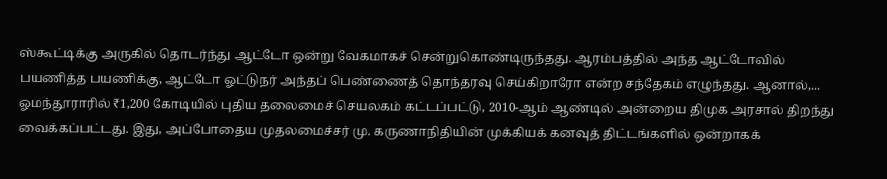ஸ்கூட்டிக்கு அருகில் தொடர்ந்து ஆட்டோ ஒன்று வேகமாகச் சென்றுகொண்டிருந்தது. ஆரம்பத்தில் அந்த ஆட்டோவில் பயணித்த பயணிக்கு, ஆட்டோ ஓட்டுநர் அந்தப் பெண்ணைத் தொந்தரவு செய்கிறாரோ என்ற சந்தேகம் எழுந்தது. ஆனால்,...
ஓமந்தூராரில் ₹1,200 கோடியில் புதிய தலைமைச் செயலகம் கட்டப்பட்டு, 2010-ஆம் ஆண்டில் அன்றைய திமுக அரசால் திறந்து வைக்கப்பட்டது. இது, அப்போதைய முதலமைச்சர் மு. கருணாநிதியின் முக்கியக் கனவுத் திட்டங்களில் ஒன்றாகக்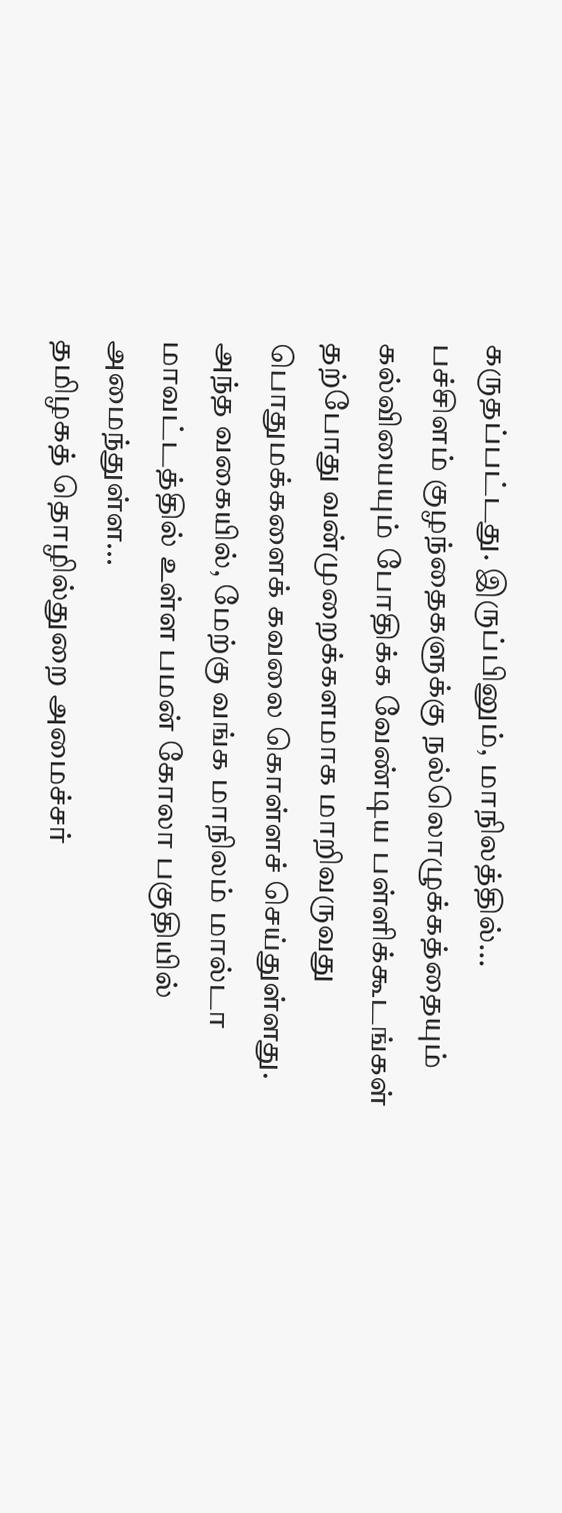கருதப்பட்டது. இருப்பினும், மாநிலத்தில்...
பச்சிளம் குழந்தைகளுக்கு நல்லொழுக்கத்தையும் கல்வியையும் போதிக்க வேண்டிய பள்ளிக்கூடங்கள் தற்போது வன்முறைக்களமாக மாறிவருவது பொதுமக்களைக் கவலை கொள்ளச் செய்துள்ளது. அந்த வகையில், மேற்கு வங்க மாநிலம் மால்டா மாவட்டத்தில் உள்ள பமன் கோலா பகுதியில் அமைந்துள்ள...
தமிழகத் தொழில்துறை அமைச்சர்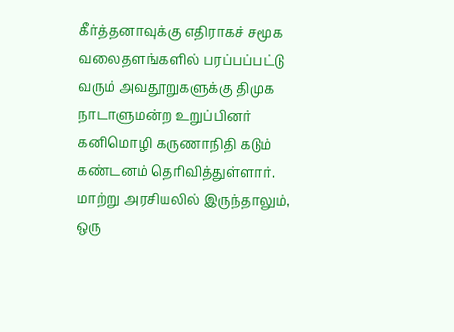கீர்த்தனாவுக்கு எதிராகச் சமூக வலைதளங்களில் பரப்பப்பட்டு வரும் அவதூறுகளுக்கு திமுக நாடாளுமன்ற உறுப்பினர் கனிமொழி கருணாநிதி கடும் கண்டனம் தெரிவித்துள்ளார். மாற்று அரசியலில் இருந்தாலும், ஒரு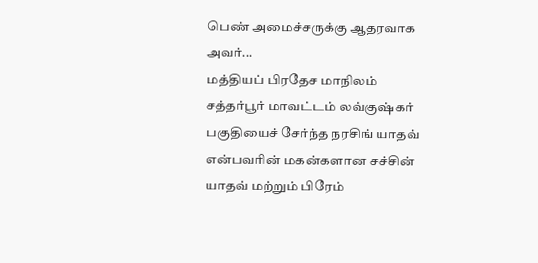பெண் அமைச்சருக்கு ஆதரவாக அவர்...
மத்தியப் பிரதேச மாநிலம் சத்தர்பூர் மாவட்டம் லவ்குஷ்கர் பகுதியைச் சேர்ந்த நரசிங் யாதவ் என்பவரின் மகன்களான சச்சின் யாதவ் மற்றும் பிரேம்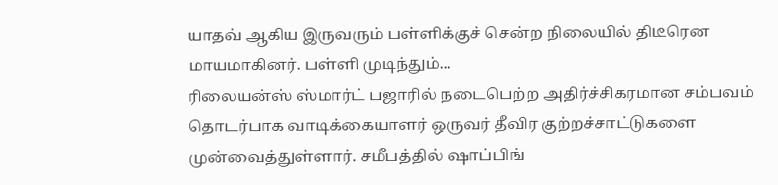யாதவ் ஆகிய இருவரும் பள்ளிக்குச் சென்ற நிலையில் திடீரென மாயமாகினர். பள்ளி முடிந்தும்...
ரிலையன்ஸ் ஸ்மார்ட் பஜாரில் நடைபெற்ற அதிர்ச்சிகரமான சம்பவம் தொடர்பாக வாடிக்கையாளர் ஒருவர் தீவிர குற்றச்சாட்டுகளை முன்வைத்துள்ளார். சமீபத்தில் ஷாப்பிங்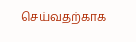செய்வதற்காக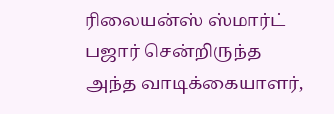ரிலையன்ஸ் ஸ்மார்ட் பஜார் சென்றிருந்த அந்த வாடிக்கையாளர்,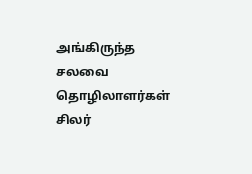அங்கிருந்த சலவை தொழிலாளர்கள் சிலர்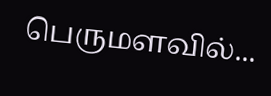பெருமளவில்...